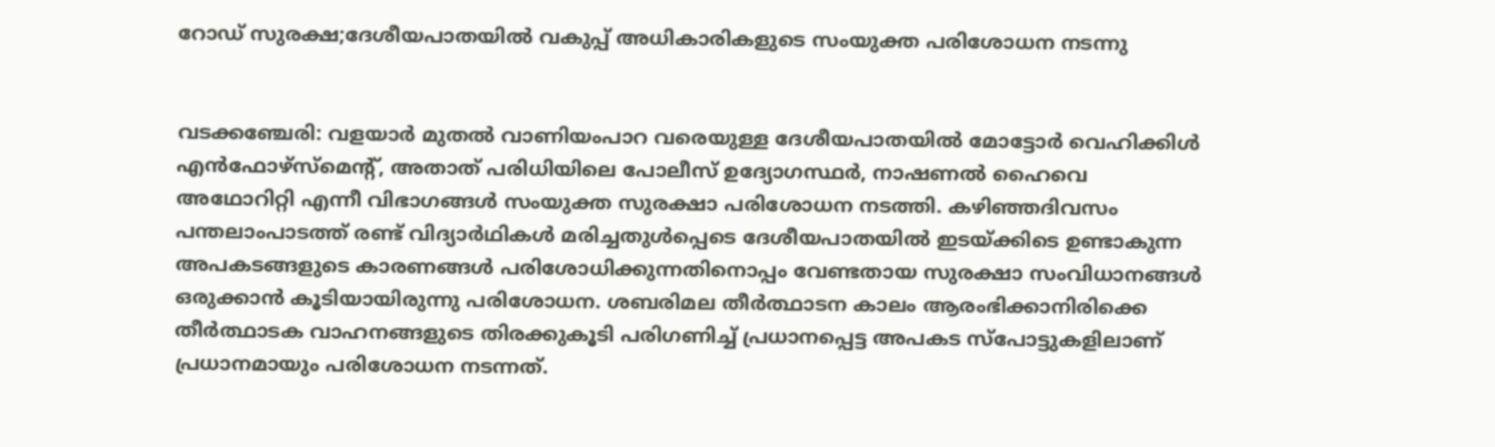റോഡ് സുരക്ഷ;ദേശീയപാതയിൽ വകുപ്പ് അധികാരികളുടെ സംയുക്ത പരിശോധന നടന്നു


വടക്കഞ്ചേരി: വളയാർ മുതൽ വാണിയംപാറ വരെയുള്ള ദേശീയപാതയിൽ മോട്ടോർ വെഹിക്കിൾ എൻഫോഴ്സ്മെന്റ്, അതാത് പരിധിയിലെ പോലീസ് ഉദ്യോഗസ്ഥർ, നാഷണൽ ഹൈവെ അഥോറിറ്റി എന്നീ വിഭാഗങ്ങൾ സംയുക്ത സുരക്ഷാ പരിശോധന നടത്തി. കഴിഞ്ഞദിവസം പന്തലാംപാടത്ത് രണ്ട് വിദ്യാർഥികൾ മരിച്ചതുൾപ്പെടെ ദേശീയപാതയിൽ ഇടയ്ക്കിടെ ഉണ്ടാകുന്ന അപകടങ്ങളുടെ കാരണങ്ങൾ പരിശോധിക്കുന്നതിനൊപ്പം വേണ്ടതായ സുരക്ഷാ സംവിധാനങ്ങൾ ഒരുക്കാൻ കൂടിയായിരുന്നു പരിശോധന. ശബരിമല തീർത്ഥാടന കാലം ആരംഭിക്കാനിരിക്കെ തീർത്ഥാടക വാഹനങ്ങളുടെ തിരക്കുകൂടി പരിഗണിച്ച് പ്രധാനപ്പെട്ട അപകട സ്പോട്ടുകളിലാണ് പ്രധാനമായും പരിശോധന നടന്നത്.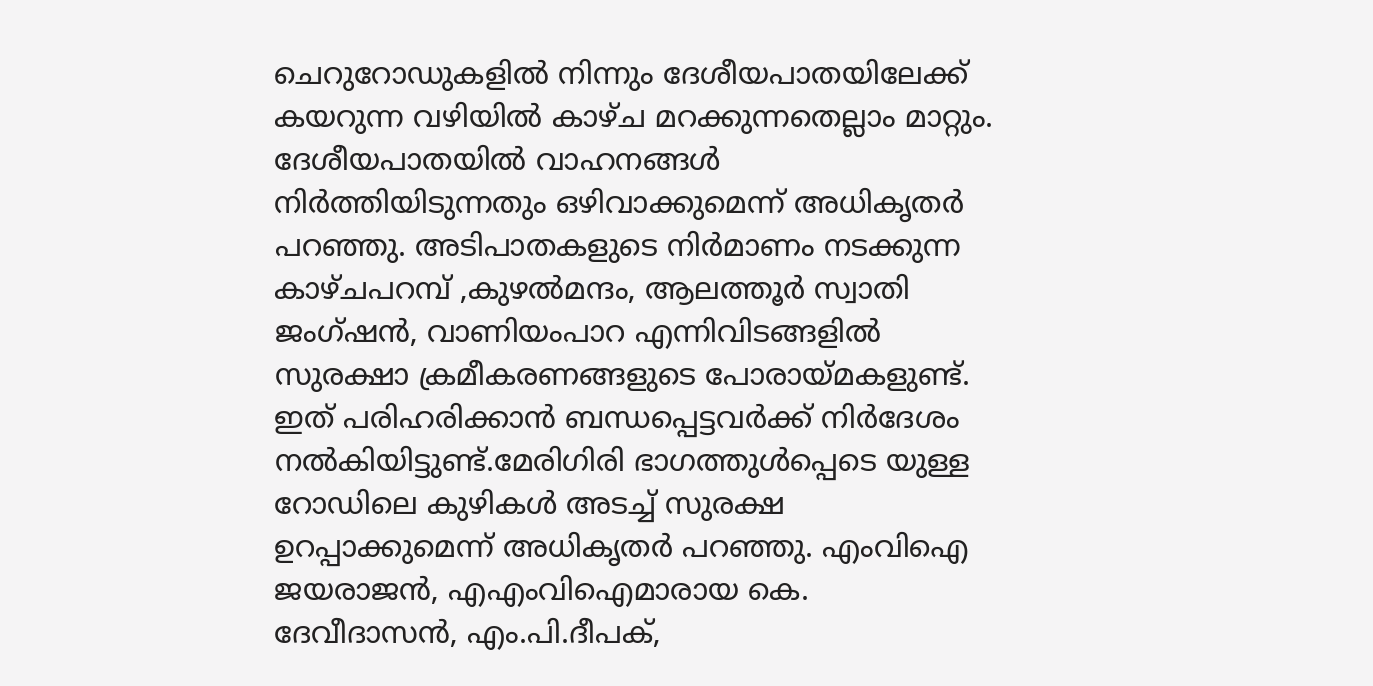ചെറുറോഡുകളിൽ നിന്നും ദേശീയപാതയിലേക്ക് കയറുന്ന വഴിയിൽ കാഴ്ച മറക്കുന്നതെല്ലാം മാറ്റും. ദേശീയപാതയിൽ വാഹനങ്ങൾ നിർത്തിയിടുന്നതും ഒഴിവാക്കുമെന്ന് അധികൃതർ പറഞ്ഞു. അടിപാതകളുടെ നിർമാണം നടക്കുന്ന കാഴ്ചപറമ്പ് ,കുഴൽമന്ദം, ആലത്തൂർ സ്വാതി ജംഗ്ഷൻ, വാണിയംപാറ എന്നിവിടങ്ങളിൽ സുരക്ഷാ ക്രമീകരണങ്ങളുടെ പോരായ്മകളുണ്ട്. ഇത് പരിഹരിക്കാൻ ബന്ധപ്പെട്ടവർക്ക് നിർദേശം നൽകിയിട്ടുണ്ട്.മേരിഗിരി ഭാഗത്തുൾപ്പെടെ യുള്ള റോഡിലെ കുഴികൾ അടച്ച് സുരക്ഷ ഉറപ്പാക്കുമെന്ന് അധികൃതർ പറഞ്ഞു. എംവിഐ ജയരാജൻ, എഎംവിഐമാരായ കെ. ദേവീദാസൻ, എം.പി.ദീപക്,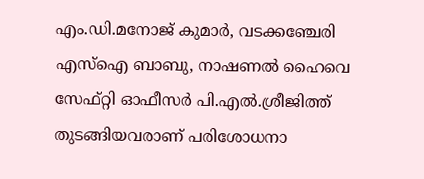എം.ഡി.മനോജ് കുമാർ, വടക്കഞ്ചേരി എസ്ഐ ബാബു, നാഷണൽ ഹൈവെ സേഫ്റ്റി ഓഫീസർ പി.എൽ.ശ്രീജിത്ത് തുടങ്ങിയവരാണ് പരിശോധനാ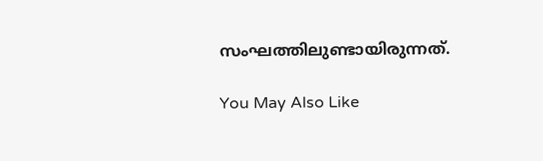സംഘത്തിലുണ്ടായിരുന്നത്.

You May Also Like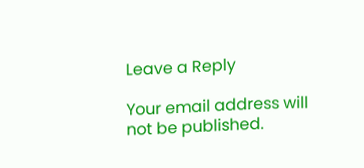Leave a Reply

Your email address will not be published.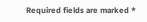Required fields are marked *